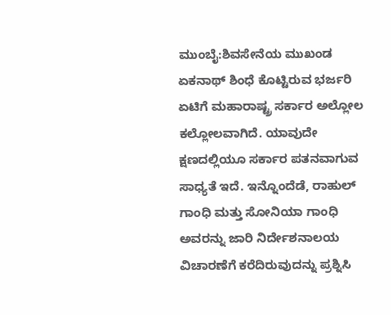ಮುಂಬೈ:ಶಿವಸೇನೆಯ ಮುಖಂಡ ಏಕನಾಥ್ ಶಿಂಧೆ ಕೊಟ್ಟಿರುವ ಭರ್ಜರಿ ಏಟಿಗೆ ಮಹಾರಾಷ್ಟ್ರ ಸರ್ಕಾರ ಅಲ್ಲೋಲ ಕಲ್ಲೋಲವಾಗಿದೆ. ಯಾವುದೇ ಕ್ಷಣದಲ್ಲಿಯೂ ಸರ್ಕಾರ ಪತನವಾಗುವ ಸಾಧ್ಯತೆ ಇದೆ. ಇನ್ನೊಂದೆಡೆ, ರಾಹುಲ್ ಗಾಂಧಿ ಮತ್ತು ಸೋನಿಯಾ ಗಾಂಧಿ ಅವರನ್ನು ಜಾರಿ ನಿರ್ದೇಶನಾಲಯ ವಿಚಾರಣೆಗೆ ಕರೆದಿರುವುದನ್ನು ಪ್ರಶ್ನಿಸಿ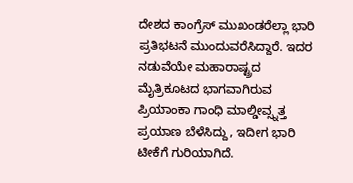ದೇಶದ ಕಾಂಗ್ರೆಸ್ ಮುಖಂಡರೆಲ್ಲಾ ಭಾರಿ ಪ್ರತಿಭಟನೆ ಮುಂದುವರೆಸಿದ್ದಾರೆ. ಇದರ ನಡುವೆಯೇ ಮಹಾರಾಷ್ಟ್ರದ ಮೈತ್ರಿಕೂಟದ ಭಾಗವಾಗಿರುವ ಪ್ರಿಯಾಂಕಾ ಗಾಂಧಿ ಮಾಲ್ಡೀವ್ಸ್ನತ್ತ ಪ್ರಯಾಣ ಬೆಳೆಸಿದ್ದು, ಇದೀಗ ಭಾರಿ ಟೀಕೆಗೆ ಗುರಿಯಾಗಿದೆ.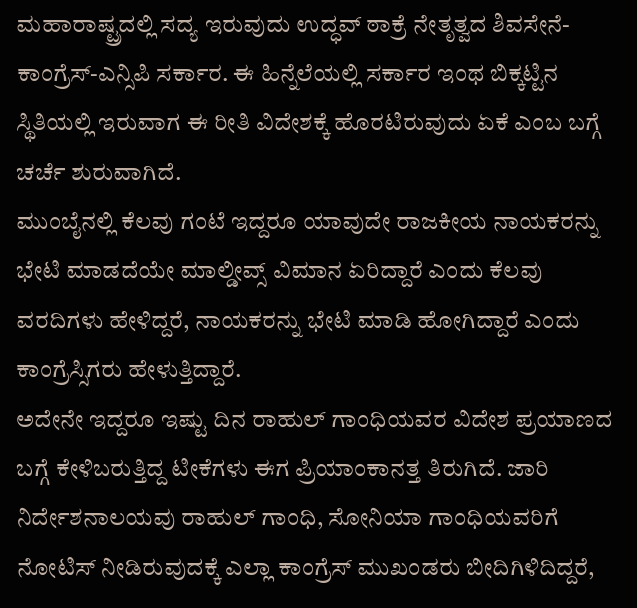ಮಹಾರಾಷ್ಟ್ರದಲ್ಲಿ ಸದ್ಯ ಇರುವುದು ಉದ್ಧವ್ ಠಾಕ್ರೆ ನೇತೃತ್ವದ ಶಿವಸೇನೆ-ಕಾಂಗ್ರೆಸ್-ಎನ್ಸಿಪಿ ಸರ್ಕಾರ. ಈ ಹಿನ್ನೆಲೆಯಲ್ಲಿ ಸರ್ಕಾರ ಇಂಥ ಬಿಕ್ಕಟ್ಟಿನ ಸ್ಥಿತಿಯಲ್ಲಿ ಇರುವಾಗ ಈ ರೀತಿ ವಿದೇಶಕ್ಕೆ ಹೊರಟಿರುವುದು ಏಕೆ ಎಂಬ ಬಗ್ಗೆ ಚರ್ಚೆ ಶುರುವಾಗಿದೆ.
ಮುಂಬೈನಲ್ಲಿ ಕೆಲವು ಗಂಟೆ ಇದ್ದರೂ ಯಾವುದೇ ರಾಜಕೀಯ ನಾಯಕರನ್ನು ಭೇಟಿ ಮಾಡದೆಯೇ ಮಾಲ್ಡೀವ್ಸ್ ವಿಮಾನ ಏರಿದ್ದಾರೆ ಎಂದು ಕೆಲವು ವರದಿಗಳು ಹೇಳಿದ್ದರೆ, ನಾಯಕರನ್ನು ಭೇಟಿ ಮಾಡಿ ಹೋಗಿದ್ದಾರೆ ಎಂದು ಕಾಂಗ್ರೆಸ್ಸಿಗರು ಹೇಳುತ್ತಿದ್ದಾರೆ.
ಅದೇನೇ ಇದ್ದರೂ ಇಷ್ಟು ದಿನ ರಾಹುಲ್ ಗಾಂಧಿಯವರ ವಿದೇಶ ಪ್ರಯಾಣದ ಬಗ್ಗೆ ಕೇಳಿಬರುತ್ತಿದ್ದ ಟೀಕೆಗಳು ಈಗ ಪ್ರಿಯಾಂಕಾನತ್ತ ತಿರುಗಿದೆ. ಜಾರಿ ನಿರ್ದೇಶನಾಲಯವು ರಾಹುಲ್ ಗಾಂಧಿ, ಸೋನಿಯಾ ಗಾಂಧಿಯವರಿಗೆ ನೋಟಿಸ್ ನೀಡಿರುವುದಕ್ಕೆ ಎಲ್ಲಾ ಕಾಂಗ್ರೆಸ್ ಮುಖಂಡರು ಬೀದಿಗಿಳಿದಿದ್ದರೆ,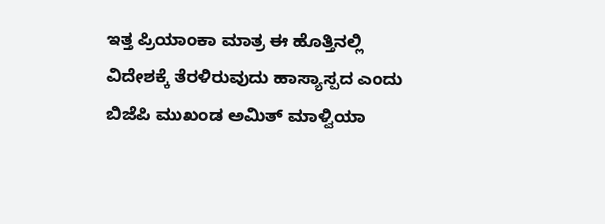ಇತ್ತ ಪ್ರಿಯಾಂಕಾ ಮಾತ್ರ ಈ ಹೊತ್ತಿನಲ್ಲಿ ವಿದೇಶಕ್ಕೆ ತೆರಳಿರುವುದು ಹಾಸ್ಯಾಸ್ಪದ ಎಂದು ಬಿಜೆಪಿ ಮುಖಂಡ ಅಮಿತ್ ಮಾಳ್ವಿಯಾ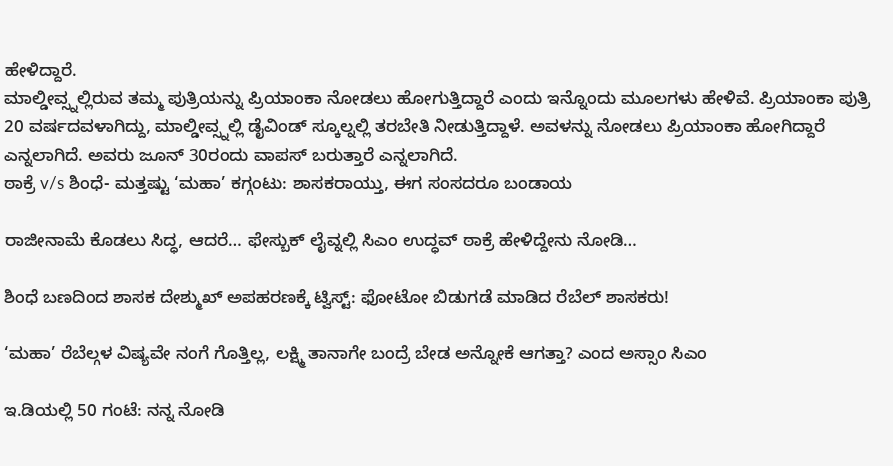ಹೇಳಿದ್ದಾರೆ.
ಮಾಲ್ಡೀವ್ಸ್ನಲ್ಲಿರುವ ತಮ್ಮ ಪುತ್ರಿಯನ್ನು ಪ್ರಿಯಾಂಕಾ ನೋಡಲು ಹೋಗುತ್ತಿದ್ದಾರೆ ಎಂದು ಇನ್ನೊಂದು ಮೂಲಗಳು ಹೇಳಿವೆ. ಪ್ರಿಯಾಂಕಾ ಪುತ್ರಿ 20 ವರ್ಷದವಳಾಗಿದ್ದು, ಮಾಲ್ಡೀವ್ಸ್ನಲ್ಲಿ ಡೈವಿಂಡ್ ಸ್ಕೂಲ್ನಲ್ಲಿ ತರಬೇತಿ ನೀಡುತ್ತಿದ್ದಾಳೆ. ಅವಳನ್ನು ನೋಡಲು ಪ್ರಿಯಾಂಕಾ ಹೋಗಿದ್ದಾರೆ ಎನ್ನಲಾಗಿದೆ. ಅವರು ಜೂನ್ 30ರಂದು ವಾಪಸ್ ಬರುತ್ತಾರೆ ಎನ್ನಲಾಗಿದೆ.
ಠಾಕ್ರೆ v/s ಶಿಂಧೆ- ಮತ್ತಷ್ಟು ‘ಮಹಾ’ ಕಗ್ಗಂಟು: ಶಾಸಕರಾಯ್ತು, ಈಗ ಸಂಸದರೂ ಬಂಡಾಯ

ರಾಜೀನಾಮೆ ಕೊಡಲು ಸಿದ್ಧ, ಆದರೆ… ಫೇಸ್ಬುಕ್ ಲೈವ್ನಲ್ಲಿ ಸಿಎಂ ಉದ್ಧವ್ ಠಾಕ್ರೆ ಹೇಳಿದ್ದೇನು ನೋಡಿ…

ಶಿಂಧೆ ಬಣದಿಂದ ಶಾಸಕ ದೇಶ್ಮುಖ್ ಅಪಹರಣಕ್ಕೆ ಟ್ವಿಸ್ಟ್: ಫೋಟೋ ಬಿಡುಗಡೆ ಮಾಡಿದ ರೆಬೆಲ್ ಶಾಸಕರು!

‘ಮಹಾ’ ರೆಬೆಲ್ಗಳ ವಿಷ್ಯವೇ ನಂಗೆ ಗೊತ್ತಿಲ್ಲ, ಲಕ್ಷ್ಮಿ ತಾನಾಗೇ ಬಂದ್ರೆ ಬೇಡ ಅನ್ನೋಕೆ ಆಗತ್ತಾ? ಎಂದ ಅಸ್ಸಾಂ ಸಿಎಂ

ಇ.ಡಿಯಲ್ಲಿ 50 ಗಂಟೆ: ನನ್ನ ನೋಡಿ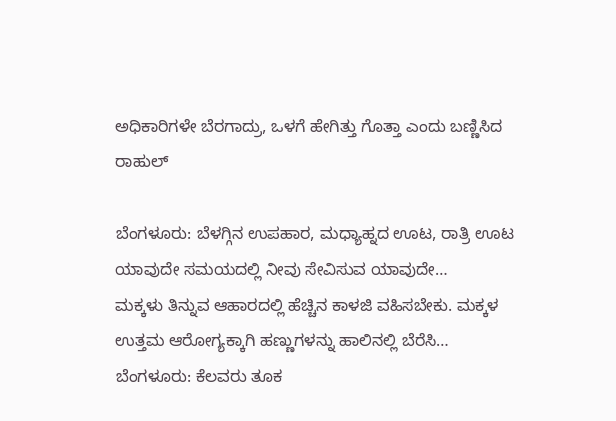ಅಧಿಕಾರಿಗಳೇ ಬೆರಗಾದ್ರು, ಒಳಗೆ ಹೇಗಿತ್ತು ಗೊತ್ತಾ ಎಂದು ಬಣ್ಣಿಸಿದ ರಾಹುಲ್

ಬೆಂಗಳೂರು: ಬೆಳಗ್ಗಿನ ಉಪಹಾರ, ಮಧ್ಯಾಹ್ನದ ಊಟ, ರಾತ್ರಿ ಊಟ ಯಾವುದೇ ಸಮಯದಲ್ಲಿ ನೀವು ಸೇವಿಸುವ ಯಾವುದೇ…
ಮಕ್ಕಳು ತಿನ್ನುವ ಆಹಾರದಲ್ಲಿ ಹೆಚ್ಚಿನ ಕಾಳಜಿ ವಹಿಸಬೇಕು. ಮಕ್ಕಳ ಉತ್ತಮ ಆರೋಗ್ಯಕ್ಕಾಗಿ ಹಣ್ಣುಗಳನ್ನು ಹಾಲಿನಲ್ಲಿ ಬೆರೆಸಿ…
ಬೆಂಗಳೂರು: ಕೆಲವರು ತೂಕ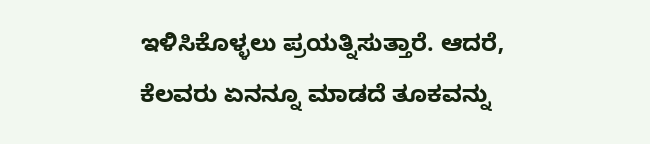ಇಳಿಸಿಕೊಳ್ಳಲು ಪ್ರಯತ್ನಿಸುತ್ತಾರೆ. ಆದರೆ, ಕೆಲವರು ಏನನ್ನೂ ಮಾಡದೆ ತೂಕವನ್ನು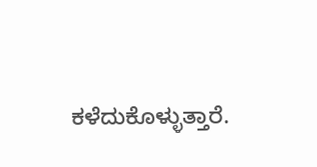ಕಳೆದುಕೊಳ್ಳುತ್ತಾರೆ.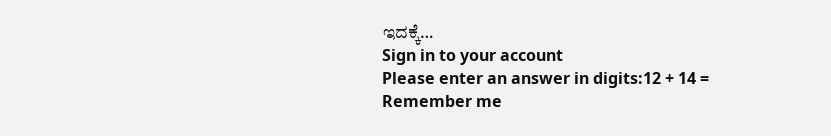ಇದಕ್ಕೆ…
Sign in to your account
Please enter an answer in digits:12 + 14 =
Remember me